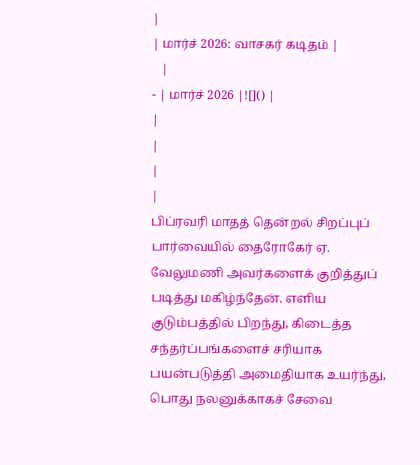|
| மார்ச் 2026: வாசகர் கடிதம் |
   |
- | மார்ச் 2026 |![]() |
|
|
|
|
பிப்ரவரி மாதத் தென்றல் சிறப்புப் பார்வையில் தைரோகேர் ஏ. வேலுமணி அவர்களைக் குறித்துப் படித்து மகிழ்ந்தேன். எளிய குடும்பத்தில் பிறந்து, கிடைத்த சந்தர்ப்பங்களைச் சரியாக பயன்படுத்தி அமைதியாக உயர்ந்து, பொது நலனுக்காகச் சேவை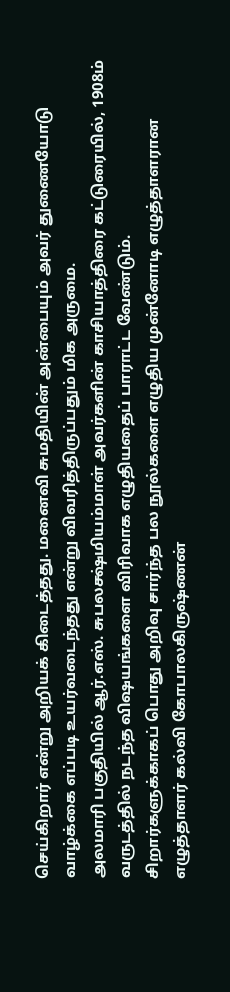செய்கிறார் என்று அறியக் கிடைத்தது. மனைவி சுமதியின் அன்பையும் அவர் துணையோடு வாழ்க்கை எப்படி உயர்வடைந்தது என்று விவரித்திருப்பதும் மிக அருமை.
அலமாரி பகுதியில் ஆர்.எஸ். சுபலக்ஷ்மியம்மாள் அவர்களின் காசியாத்திரை கட்டுரையில், 1908ம் வருடத்தில் நடந்த விஷயங்களை விரிவாக எழுதியதைப் பாராட்ட வேண்டும்.
சிறார்களுக்காகப் பொது அறிவு சார்ந்த பல நூல்களை எழுதிய முன்னோடி எழுத்தாளரான எழுத்தாளர் கல்வி கோபாலகிருஷ்ணன்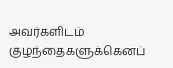அவர்களிடம் குழந்தைகளுக்கெனப்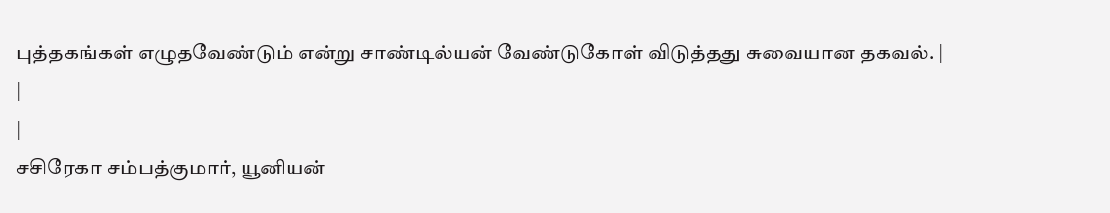புத்தகங்கள் எழுதவேண்டும் என்று சாண்டில்யன் வேண்டுகோள் விடுத்தது சுவையான தகவல். |
|
|
சசிரேகா சம்பத்குமார், யூனியன்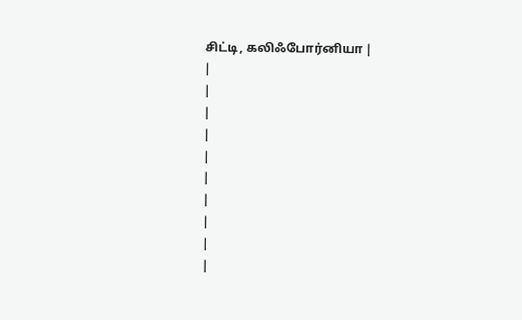சிட்டி, கலிஃபோர்னியா |
|
|
|
|
|
|
|
|
|
|